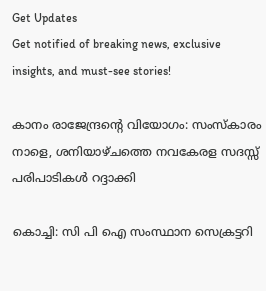Get Updates
Get notified of breaking news, exclusive insights, and must-see stories!

കാനം രാജേന്ദ്രന്റെ വിയോഗം: സംസ്കാരം നാളെ, ശനിയാഴ്ചത്തെ നവകേരള സദസ്സ് പരിപാടികള്‍ റദ്ദാക്കി

കൊച്ചി: സി പി ഐ സംസ്ഥാന സെക്രട്ടറി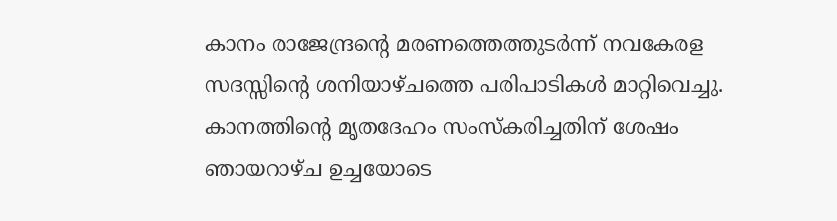കാനം രാജേന്ദ്രന്റെ മരണത്തെത്തുടര്‍ന്ന് നവകേരള സദസ്സിന്റെ ശനിയാഴ്ചത്തെ പരിപാടികള്‍ മാറ്റിവെച്ചു. കാനത്തിന്റെ മൃതദേഹം സംസ്കരിച്ചതിന് ശേഷം ഞായറാഴ്ച ഉച്ചയോടെ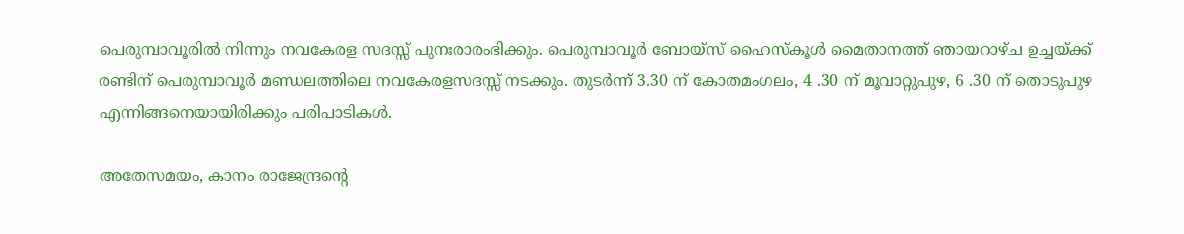പെരുമ്പാവൂരില്‍ നിന്നും നവകേരള സദസ്സ് പുനഃരാരംഭിക്കും. പെരുമ്പാവൂർ ബോയ്‌സ് ഹൈസ്കൂൾ മൈതാനത്ത് ഞായറാഴ്ച ഉച്ചയ്ക്ക് രണ്ടിന് പെരുമ്പാവൂർ മണ്ഡലത്തിലെ നവകേരളസദസ്സ് നടക്കും. തുടർന്ന് 3.30 ന് കോതമംഗലം, 4 .30 ന് മൂവാറ്റുപുഴ, 6 .30 ന് തൊടുപുഴ എന്നിങ്ങനെയായിരിക്കും പരിപാടികൾ.

അതേസമയം, കാനം രാജേന്ദ്രന്റെ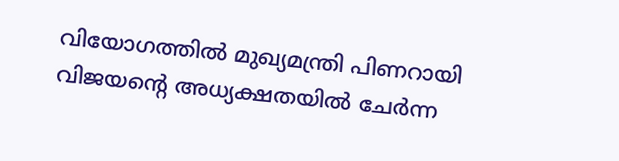വിയോഗത്തിൽ മുഖ്യമന്ത്രി പിണറായി വിജയന്റെ അധ്യക്ഷതയിൽ ചേർന്ന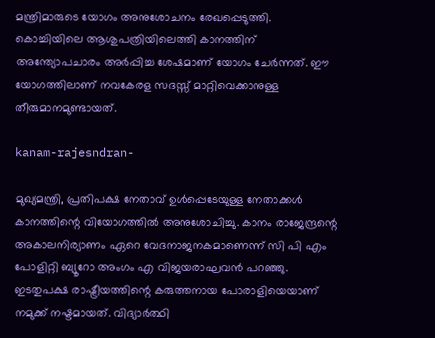മന്ത്രിമാരുടെ യോഗം അനുശോചനം രേഖപ്പെടുത്തി. കൊച്ചിയിലെ ആശുപത്രിയിലെത്തി കാനത്തിന് അന്ത്യോപചാരം അർപ്പിച്ച ശേഷമാണ് യോഗം ചേർന്നത്. ഈ യോഗത്തിലാണ് നവകേരള സദസ്സ് മാറ്റിവെക്കാനുള്ള തീരുമാനമുണ്ടായത്.

kanam-rajesndran-

മുഖ്യമന്ത്രി, പ്രതിപക്ഷ നേതാവ് ഉള്‍പ്പെടേയുള്ള നേതാക്കള്‍ കാനത്തിന്റെ വിയോഗത്തില്‍ അനുശോചിച്ചു. കാനം രാജേന്ദ്രന്റെ അകാലനിര്യാണം ഏറെ വേദനാജനകമാണെന്ന് സി പി എം പോളിറ്റി ബ്യൂറോ അംഗം എ വിജയരാഘവന്‍ പറഞ്ഞു. ഇടതുപക്ഷ രാഷ്ട്രീയത്തിന്റെ കരുത്തനായ പോരാളിയെയാണ് നമുക്ക് നഷ്ടമായത്. വിദ്യാർത്ഥി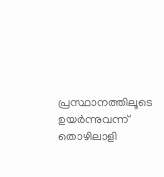പ്രസ്ഥാനത്തിലൂടെ ഉയർന്നുവന്ന് തൊഴിലാളി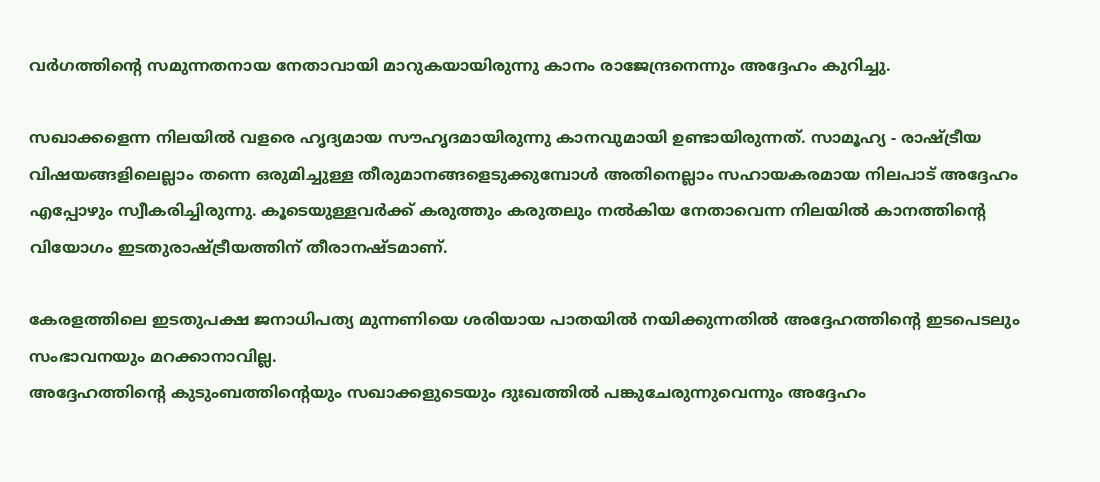വർഗത്തിന്റെ സമുന്നതനായ നേതാവായി മാറുകയായിരുന്നു കാനം രാജേന്ദ്രനെന്നും അദ്ദേഹം കുറിച്ചു.

സഖാക്കളെന്ന നിലയിൽ വളരെ ഹൃദ്യമായ സൗഹൃദമായിരുന്നു കാനവുമായി ഉണ്ടായിരുന്നത്. സാമൂഹ്യ - രാഷ്ട്രീയ വിഷയങ്ങളിലെല്ലാം തന്നെ ഒരുമിച്ചുള്ള തീരുമാനങ്ങളെടുക്കുമ്പോൾ അതിനെല്ലാം സഹായകരമായ നിലപാട് അദ്ദേഹം എപ്പോഴും സ്വീകരിച്ചിരുന്നു. കൂടെയുള്ളവർക്ക് കരുത്തും കരുതലും നൽകിയ നേതാവെന്ന നിലയിൽ കാനത്തിന്റെ വിയോഗം ഇടതുരാഷ്ട്രീയത്തിന് തീരാനഷ്ടമാണ്.

കേരളത്തിലെ ഇടതുപക്ഷ ജനാധിപത്യ മുന്നണിയെ ശരിയായ പാതയിൽ നയിക്കുന്നതിൽ അദ്ദേഹത്തിന്റെ ഇടപെടലും സംഭാവനയും മറക്കാനാവില്ല.
അദ്ദേഹത്തിന്റെ കുടുംബത്തിന്റെയും സഖാക്കളുടെയും ദുഃഖത്തിൽ പങ്കുചേരുന്നുവെന്നും അദ്ദേഹം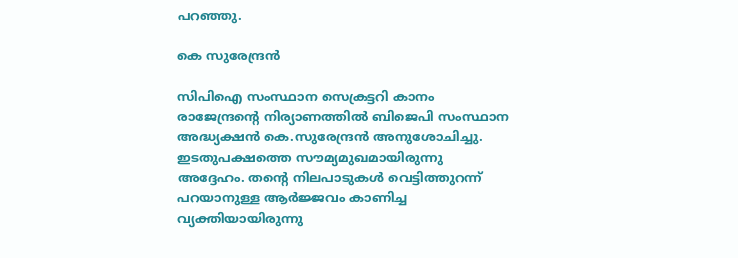പറഞ്ഞു.

കെ സുരേന്ദ്രന്‍

സിപിഐ സംസ്ഥാന സെക്രട്ടറി കാനം രാജേന്ദ്രൻ്റെ നിര്യാണത്തിൽ ബിജെപി സംസ്ഥാന അദ്ധ്യക്ഷൻ കെ.സുരേന്ദ്രൻ അനുശോചിച്ചു. ഇടതുപക്ഷത്തെ സൗമ്യമുഖമായിരുന്നു അദ്ദേഹം. തൻ്റെ നിലപാടുകൾ വെട്ടിത്തുറന്ന് പറയാനുള്ള ആർജ്ജവം കാണിച്ച വ്യക്തിയായിരുന്നു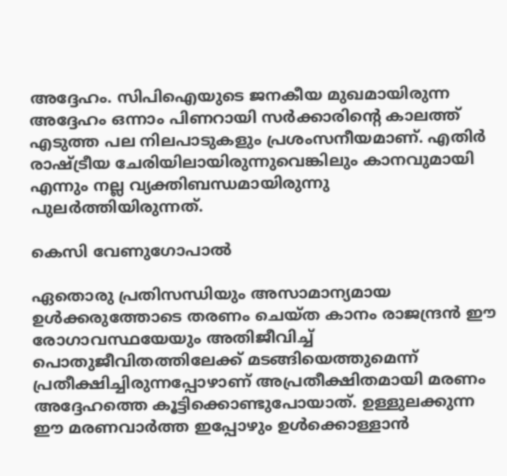അദ്ദേഹം. സിപിഐയുടെ ജനകീയ മുഖമായിരുന്ന അദ്ദേഹം ഒന്നാം പിണറായി സർക്കാരിൻ്റെ കാലത്ത് എടുത്ത പല നിലപാടുകളും പ്രശംസനീയമാണ്. എതിർ രാഷ്ട്രീയ ചേരിയിലായിരുന്നുവെങ്കിലും കാനവുമായി എന്നും നല്ല വ്യക്തിബന്ധമായിരുന്നു പുലർത്തിയിരുന്നത്.

കെസി വേണുഗോപാല്‍

ഏതൊരു പ്രതിസന്ധിയും അസാമാന്യമായ ഉള്‍ക്കരുത്തോടെ തരണം ചെയ്ത കാനം രാജന്ദ്രന്‍ ഈ രോഗാവസ്ഥയേയും അതിജീവിച്ച് പൊതുജീവിതത്തിലേക്ക് മടങ്ങിയെത്തുമെന്ന് പ്രതീക്ഷിച്ചിരുന്നപ്പോഴാണ് അപ്രതീക്ഷിതമായി മരണം അദ്ദേഹത്തെ കൂട്ടിക്കൊണ്ടുപോയാത്. ഉള്ളുലക്കുന്ന ഈ മരണവാര്‍ത്ത ഇപ്പോഴും ഉള്‍ക്കൊള്ളാന്‍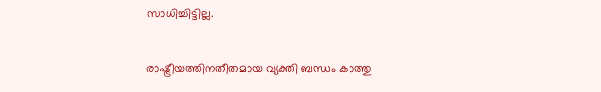സാധിച്ചിട്ടില്ല.

രാഷ്ട്രീയത്തിനതീതമായ വ്യക്തി ബന്ധം കാത്തു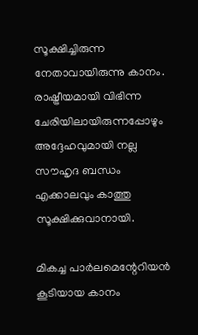സൂക്ഷിച്ചിരുന്ന നേതാവായിരുന്നു കാനം. രാഷ്ട്രീയമായി വിഭിന്ന ചേരിയിലായിരുന്നപ്പോഴും അദ്ദേഹവുമായി നല്ല സൗഹൃദ ബന്ധം എക്കാലവും കാത്തു സൂക്ഷിക്കുവാനായി.

മികച്ച പാര്‍ലമെന്റേറിയന്‍ കൂടിയായ കാനം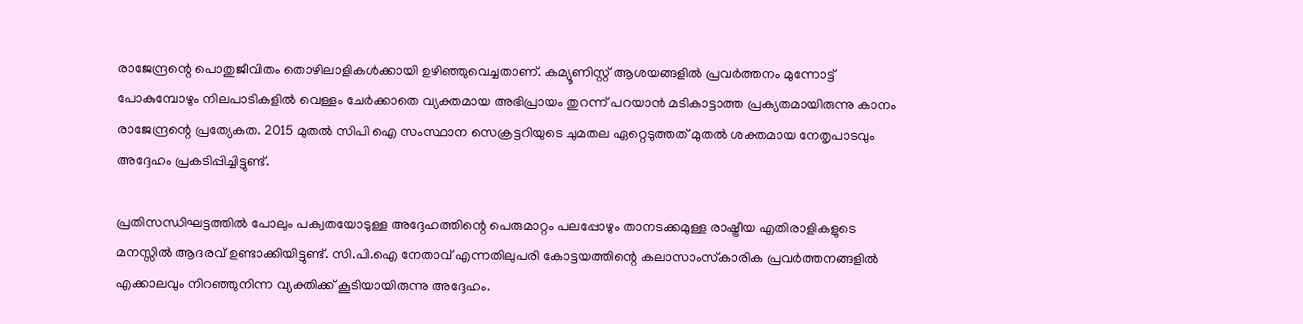രാജേന്ദ്രന്റെ പൊതുജീവിതം തൊഴിലാളികള്‍ക്കായി ഉഴിഞ്ഞുവെച്ചതാണ്. കമ്യൂണിസ്റ്റ് ആശയങ്ങളില്‍ പ്രവര്‍ത്തനം മുന്നോട്ട് പോകുമ്പോഴും നിലപാടികളില്‍ വെള്ളം ചേര്‍ക്കാതെ വ്യക്തമായ അഭിപ്രായം തുറന്ന് പറയാന്‍ മടികാട്ടാത്ത പ്രക്യതമായിരുന്നു കാനം രാജേന്ദ്രന്റെ പ്രത്യേകത. 2015 മുതല്‍ സിപി ഐ സംസ്ഥാന സെക്രട്ടറിയുടെ ചുമതല ഏറ്റെടുത്തത് മുതല്‍ ശക്തമായ നേതൃപാടവും അദ്ദേഹം പ്രകടിപ്പിച്ചിട്ടുണ്ട്.

പ്രതിസന്ധിഘട്ടത്തില്‍ പോലും പക്വതയോടുള്ള അദ്ദേഹത്തിന്റെ പെരുമാറ്റം പലപ്പോഴും താനടക്കമുള്ള രാഷ്ട്രീയ എതിരാളികളുടെ മനസ്സില്‍ ആദരവ് ഉണ്ടാക്കിയിട്ടുണ്ട്. സി.പി.ഐ നേതാവ് എന്നതിലുപരി കോട്ടയത്തിന്റെ കലാസാംസ്‌കാരിക പ്രവര്‍ത്തനങ്ങളില്‍ എക്കാലവും നിറഞ്ഞുനിന്ന വ്യക്തിക്ക് കൂടിയായിരുന്നു അദ്ദേഹം.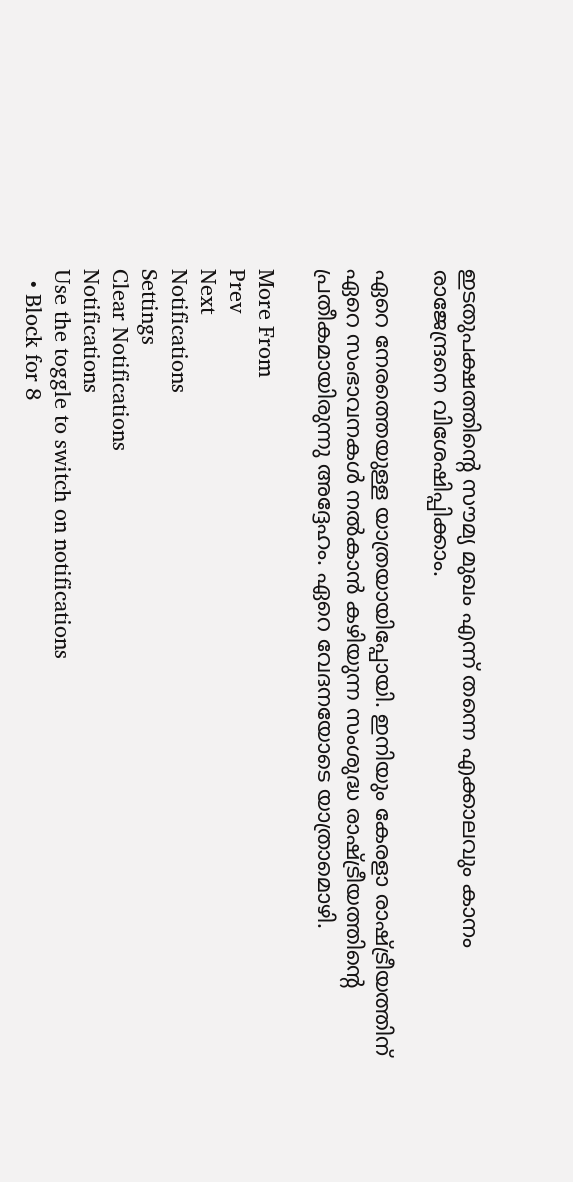ഇടതുപക്ഷത്തിന്റെ സൗമ്യ മുഖം എന്ന് തന്നെ എക്കാലവും കാനം രാജേന്ദ്രനെ വിശേഷിപ്പിക്കാം.

ഏറെ നേരത്തെയുള്ള യാത്രയായിപ്പോയി. ഇനിയും കേരളാ രാഷ്ട്രീയത്തിന് ഏറെ സംഭാവനകള്‍ നല്‍കാന്‍ കഴിയുന്ന സംശുദ്ധ രാഷ്ട്രീയത്തിന്റെ പ്രതീകമായിരുന്നു അദ്ദേഹം. ഏറെ വേദനയോടെ യാത്രാമൊഴി.

More From
Prev
Next
Notifications
Settings
Clear Notifications
Notifications
Use the toggle to switch on notifications
  • Block for 8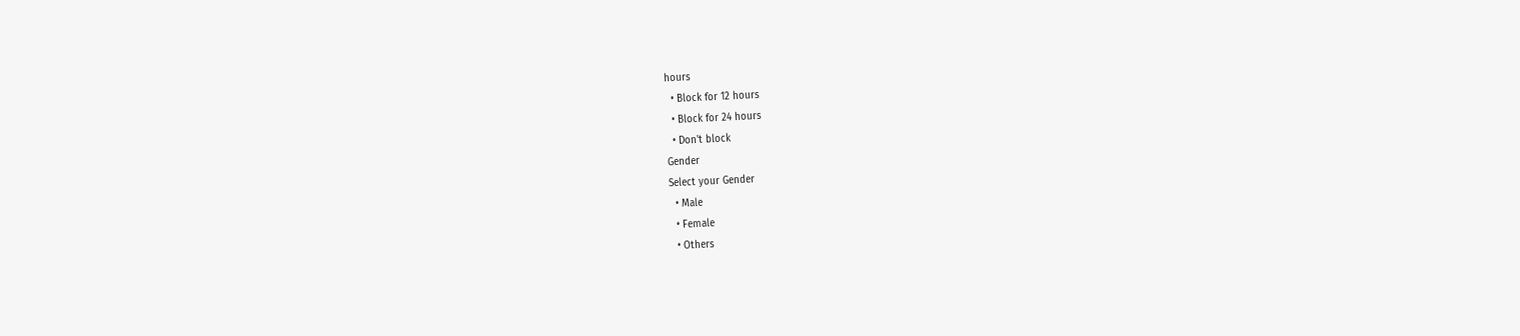hours
  • Block for 12 hours
  • Block for 24 hours
  • Don't block
Gender
Select your Gender
  • Male
  • Female
  • Others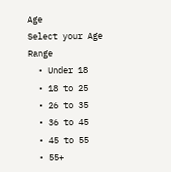Age
Select your Age Range
  • Under 18
  • 18 to 25
  • 26 to 35
  • 36 to 45
  • 45 to 55
  • 55+